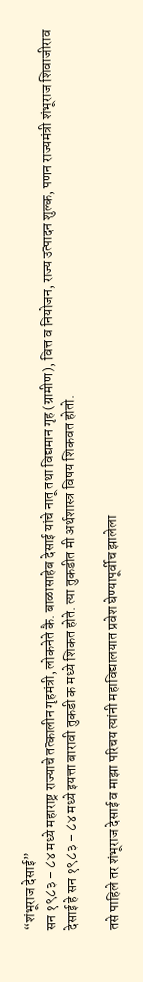“शंभूराज देसाई”
सन १९८३ – ८४ मध्ये महाराष्ट्र राज्याचे तत्कालीन गृहमंत्री, लोकनेते कै. बाळासाहेब देसाई यांचे नातू तथा विद्यमान गृह (ग्रामीण), वित्त व नियोजन, राज्य उत्पादन शुल्क, पणन राज्यमंत्री शंभूराज शिवाजीराव देसाई हे सन १९८३ – ८४ मध्ये इयत्ता बारावी तुकडी क मध्ये शिकत होते. त्या तुकडीत मी अर्थशास्त्र विषय शिकवत होतो.

तसे पाहिले तर शंभूराज देसाई व माझा परिचय त्यांनी महाविद्यालयात प्रवेश घेण्यापूर्वीच झालेला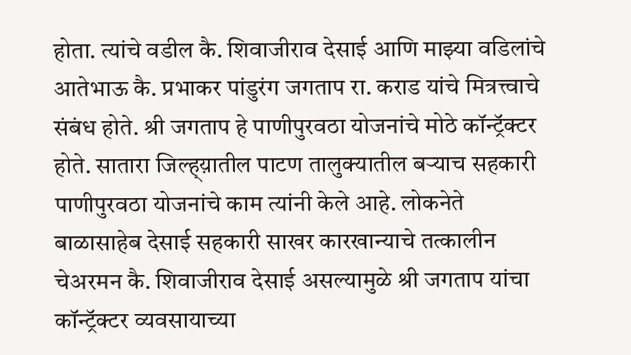होता. त्यांचे वडील कै. शिवाजीराव देसाई आणि माझ्या वडिलांचे आतेभाऊ कै. प्रभाकर पांडुरंग जगताप रा. कराड यांचे मित्रत्त्वाचे संबंध होते. श्री जगताप हे पाणीपुरवठा योजनांचे मोठे कॉन्ट्रॅक्टर होते. सातारा जिल्ह्य़ातील पाटण तालुक्यातील बऱ्याच सहकारी पाणीपुरवठा योजनांचे काम त्यांनी केले आहे. लोकनेते बाळासाहेब देसाई सहकारी साखर कारखान्याचे तत्कालीन चेअरमन कै. शिवाजीराव देसाई असल्यामुळे श्री जगताप यांचा कॉन्ट्रॅक्टर व्यवसायाच्या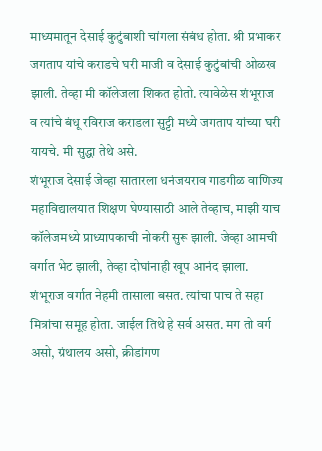माध्यमातून देसाई कुटुंबाशी चांगला संबंध होता. श्री प्रभाकर जगताप यांचे कराडचे घरी माजी व देसाई कुटुंबांची ओळख झाली. तेव्हा मी कॉलेजला शिकत होतो. त्यावेळेस शंभूराज व त्यांचे बंधू रविराज कराडला सुट्टी मध्ये जगताप यांच्या घरी यायचे. मी सुद्धा तेथे असे.
शंभूराज देसाई जेव्हा सातारला धनंजयराव गाडगीळ वाणिज्य महाविद्यालयात शिक्षण घेण्यासाठी आले तेव्हाच, माझी याच कॉलेजमध्ये प्राध्यापकाची नोकरी सुरू झाली. जेव्हा आमची वर्गात भेट झाली, तेव्हा दोघांनाही खूप आनंद झाला. शंभूराज वर्गात नेहमी तासाला बसत. त्यांचा पाच ते सहा मित्रांचा समूह होता. जाईल तिथे हे सर्व असत. मग तो वर्ग असो, ग्रंथालय असो, क्रीडांगण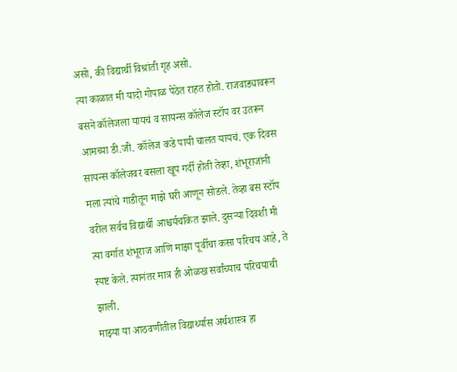असो, की विद्यार्थी विश्रांती गृह असो.
त्या काळात मी यादो गोपाळ पेठेत राहत होतो. राजवाड्यावरून बसने कॉलेजला यायचं व सायन्स कॉलेज स्टॉप वर उतरून आमच्या डी.जी. कॉलेज कडे पायी चालत यायचं. एक दिवस सायन्स कॉलेजवर बसला खूप गर्दी होती तेव्हा, शंभूराजांनी मला त्यांचे गाडीतून माझे घरी आणून सोडले. तेव्हा बस स्टॉप वरील सर्वच विद्यार्थी आश्चर्यचकित झाले. दुसऱ्या दिवशी मी त्या वर्गात शंभूराज आणि माझा पूर्वीचा कसा परिचय आहे, ते स्पष्ट केले. त्यानंतर मात्र ही ओळख सर्वांच्याच परिचयाची झाली.
माझ्या या आठवणीतील विद्यार्थ्यास अर्थशास्त्र हा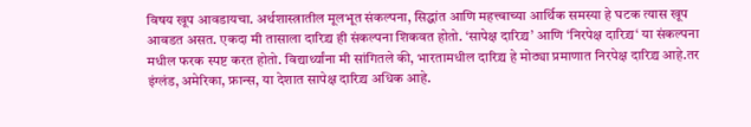विषय खूप आवडायचा. अर्थशास्त्रातील मूलभूत संकल्पना, सिद्धांत आणि महत्त्वाच्या आर्थिक समस्या हे घटक त्यास खूप आवडत असत. एकदा मी तासाला दारिद्र्य ही संकल्पना शिकवत होतो. ‘सापेक्ष दारिद्र्य’ आणि ‘निरपेक्ष दारिद्र्य‘ या संकल्पना मधील फरक स्पष्ट करत होतो. विद्यार्थ्यांना मी सांगितले की, भारतामधील दारिद्र्य हे मोठ्या प्रमाणात निरपेक्ष दारिद्र्य आहे.तर इंग्लंड, अमेरिका, फ्रान्स, या देशात सापेक्ष दारिद्र्य अधिक आहे.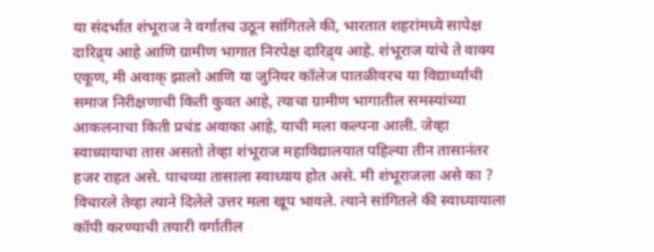या संदर्भात शंभूराज ने वर्गातच उठून सांगितले की, भारतात शहरांमध्ये सापेक्ष दारिद्र्य आहे आणि ग्रामीण भागात निरपेक्ष दारिद्र्य आहे. शंभूराज यांचे ते वाक्य एकूण, मी अवाक् झालो आणि या जुनियर कॉलेज पातळीवरच या विद्यार्थ्यांची समाज निरीक्षणाची किती कुवत आहे, त्याचा ग्रामीण भागातील समस्यांच्या आकलनाचा किती प्रचंड अवाका आहे, याची मला कल्पना आली. जेव्हा स्वाध्यायाचा तास असतो तेव्हा शंभूराज महाविद्यालयात पहिल्या तीन तासानंतर हजर राहत असे. पाचव्या तासाला स्वाध्याय होत असे. मी शंभूराजला असे का ? विचारले तेव्हा त्याने दिलेले उत्तर मला खूप भावले. त्याने सांगितले की स्वाध्यायाला कॉपी करण्याची तयारी वर्गातील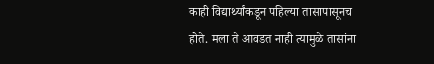काही विद्यार्थ्यांकडून पहिल्या तासापासूनच होते. मला ते आवडत नाही त्यामुळे तासांना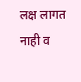लक्ष लागत नाही व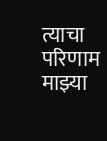त्याचा परिणाम माझ्या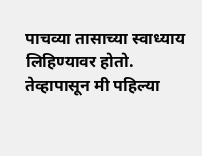पाचव्या तासाच्या स्वाध्याय लिहिण्यावर होतो. तेव्हापासून मी पहिल्या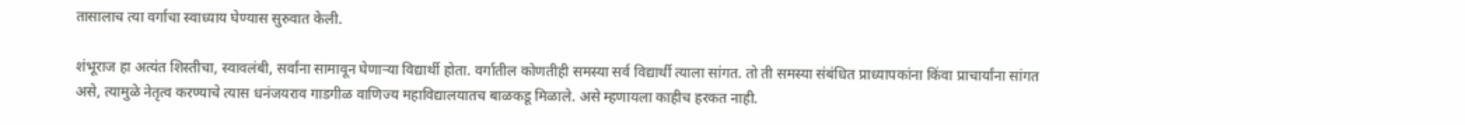तासालाच त्या वर्गाचा स्वाध्याय घेण्यास सुरुवात केली.

शंभूराज हा अत्यंत शिस्तीचा, स्वावलंबी, सर्वांना सामावून घेणाऱ्या विद्यार्थी होता. वर्गातील कोणतीही समस्या सर्व विद्यार्थी त्याला सांगत. तो ती समस्या संबंधित प्राध्यापकांना किंवा प्राचार्यांना सांगत असे, त्यामुळे नेतृत्व करण्याचे त्यास धनंजयराव गाडगीळ वाणिज्य महाविद्यालयातच बाळकडू मिळाले. असे म्हणायला काहीच हरकत नाही.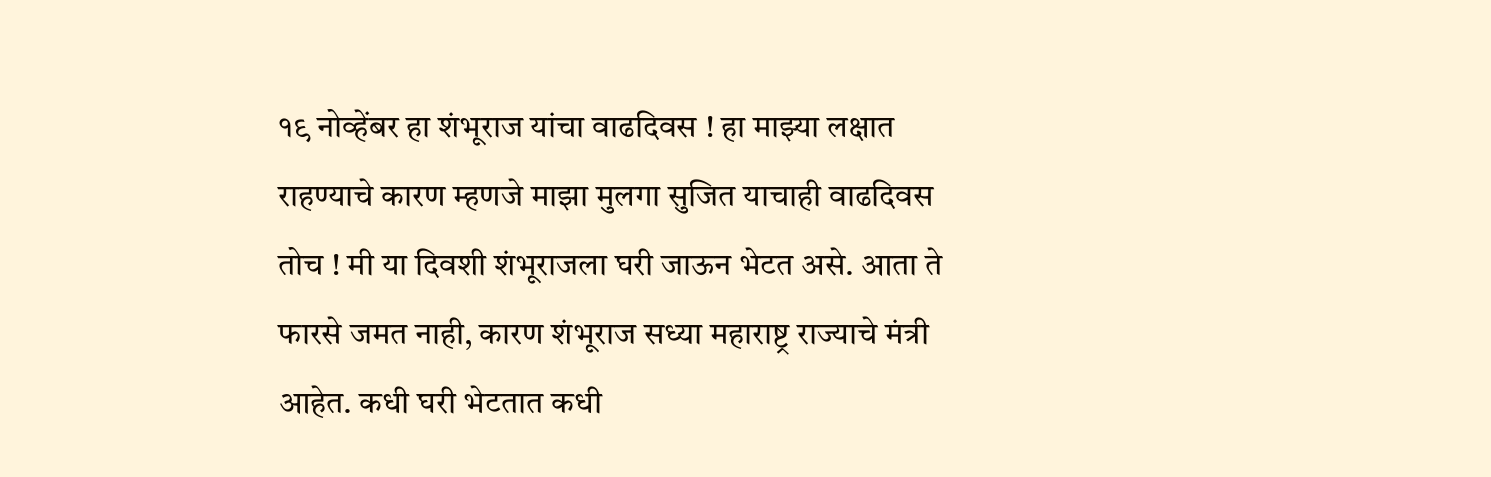१९ नोव्हेंबर हा शंभूराज यांचा वाढदिवस ! हा माझ्या लक्षात राहण्याचे कारण म्हणजे माझा मुलगा सुजित याचाही वाढदिवस तोच ! मी या दिवशी शंभूराजला घरी जाऊन भेटत असे. आता ते फारसे जमत नाही, कारण शंभूराज सध्या महाराष्ट्र राज्याचे मंत्री आहेत. कधी घरी भेटतात कधी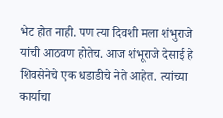भेट होत नाही. पण त्या दिवशी मला शंभुराजे यांची आठवण होतेच. आज शंभूराजे देसाई हे शिवसेनेचे एक धडाडीचे नेते आहेत. त्यांच्या कार्याचा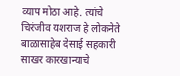व्याप मोठा आहे. त्यांचे चिरंजीव यशराज हे लोकनेते बाळासाहेब देसाई सहकारी साखर कारखान्याचे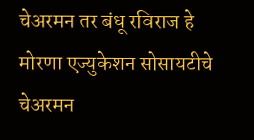चेअरमन तर बंधू रविराज हे मोरणा एज्युकेशन सोसायटीचे चेअरमन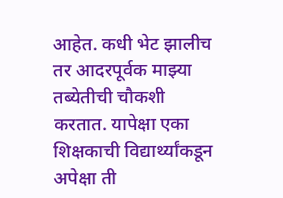आहेत. कधी भेट झालीच तर आदरपूर्वक माझ्या तब्येतीची चौकशी करतात. यापेक्षा एका शिक्षकाची विद्यार्थ्यांकडून अपेक्षा ती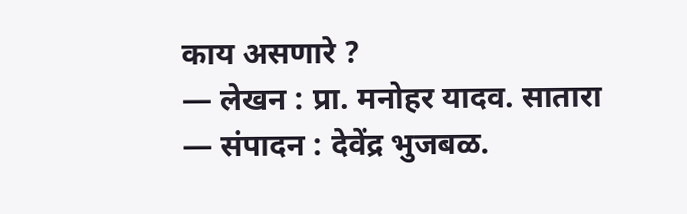काय असणारे ?
— लेखन : प्रा. मनोहर यादव. सातारा
— संपादन : देवेंद्र भुजबळ.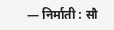— निर्माती : सौ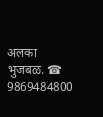अलका भुजबळ. ☎ 9869484800